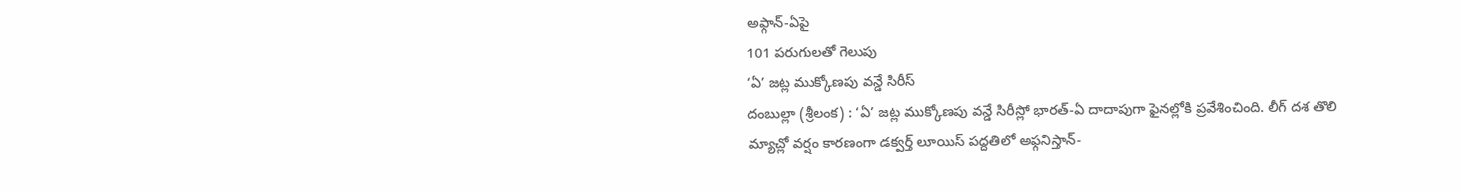అఫ్గాన్-ఏపై
101 పరుగులతో గెలుపు
‘ఏ’ జట్ల ముక్కోణపు వన్డే సిరీస్
దంబుల్లా (శ్రీలంక) : ‘ఏ’ జట్ల ముక్కోణపు వన్డే సిరీస్లో భారత్-ఏ దాదాపుగా ఫైనల్లోకి ప్రవేశించింది. లీగ్ దశ తొలి మ్యాచ్లో వర్షం కారణంగా డక్వర్త్ లూయిస్ పద్దతిలో అఫ్గనిస్తాన్-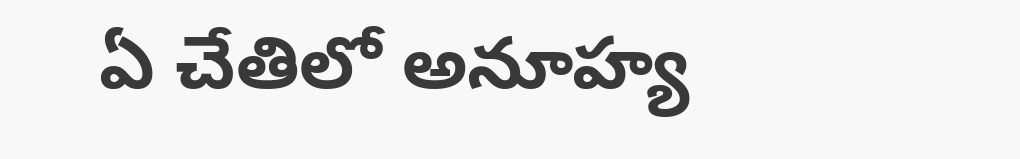ఏ చేతిలో అనూహ్య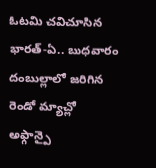ఓటమి చవిచూసిన భారత్-ఏ.. బుధవారం దంబుల్లాలో జరిగిన రెండో మ్యాచ్లో అఫ్గాన్పై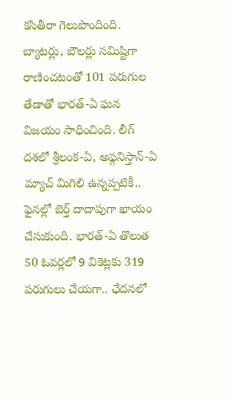కసితీరా గెలుపొందింది. బ్యాటర్లు, బౌలర్లు సమిష్టిగా రాణించటంతో 101 పరుగుల తేడాతో భారత్-ఏ ఘన విజయం సాధించింది. లీగ్ దశలో శ్రీలంక-ఏ, అఫ్గనిస్తాన్-ఏ మ్యాచ్ మిగిలి ఉన్నప్పటికీ.. ఫైనల్లో బెర్త్ దాదాపుగా ఖాయం చేసుకుంది. భారత్-ఏ తొలుత 50 ఓవర్లలో 9 వికెట్లకు 319 పరుగులు చేయగా.. ఛేదనలో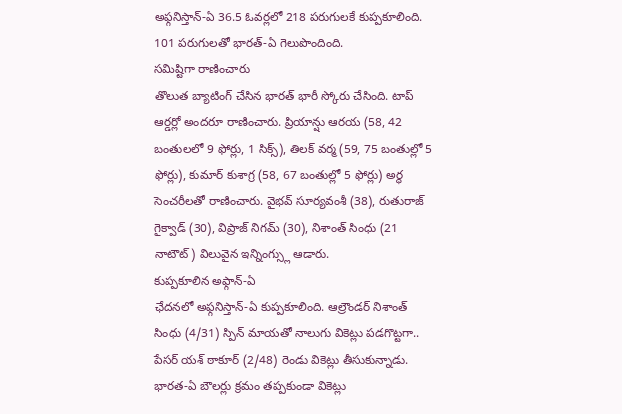అఫ్గనిస్తాన్-ఏ 36.5 ఓవర్లలో 218 పరుగులకే కుప్పకూలింది. 101 పరుగులతో భారత్-ఏ గెలుపొందింది.
సమిష్టిగా రాణించారు
తొలుత బ్యాటింగ్ చేసిన భారత్ భారీ స్కోరు చేసింది. టాప్ ఆర్డర్లో అందరూ రాణించారు. ప్రియాన్షు ఆరయ (58, 42 బంతులలో 9 ఫోర్లు, 1 సిక్స్), తిలక్ వర్మ (59, 75 బంతుల్లో 5 ఫోర్లు), కుమార్ కుశాగ్ర (58, 67 బంతుల్లో 5 ఫోర్లు) అర్థ సెంచరీలతో రాణించారు. వైభవ్ సూర్యవంశీ (38), రుతురాజ్ గైక్వాడ్ (30), విప్రాజ్ నిగమ్ (30), నిశాంత్ సింధు (21 నాటౌట్) విలువైన ఇన్నింగ్స్లు ఆడారు.
కుప్పకూలిన అఫ్గాన్-ఏ
ఛేదనలో అఫ్గనిస్తాన్-ఏ కుప్పకూలింది. ఆల్రౌండర్ నిశాంత్ సింధు (4/31) స్పిన్ మాయతో నాలుగు వికెట్లు పడగొట్టగా.. పేసర్ యశ్ ఠాకూర్ (2/48) రెండు వికెట్లు తీసుకున్నాడు. భారత-ఏ బౌలర్లు క్రమం తప్పకుండా వికెట్లు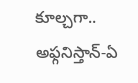కూల్చగా.. అఫ్గనిస్తాన్-ఏ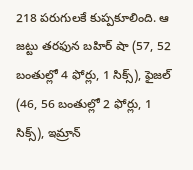218 పరుగులకే కుప్పకూలింది. ఆ జట్టు తరఫున బహిర్ షా (57, 52 బంతుల్లో 4 ఫోర్లు, 1 సిక్స్), ఫైజల్ (46, 56 బంతుల్లో 2 ఫోర్లు, 1 సిక్స్), ఇమ్రాన్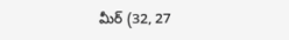మీర్ (32, 27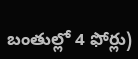బంతుల్లో 4 ఫోర్లు)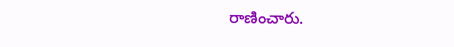రాణించారు.